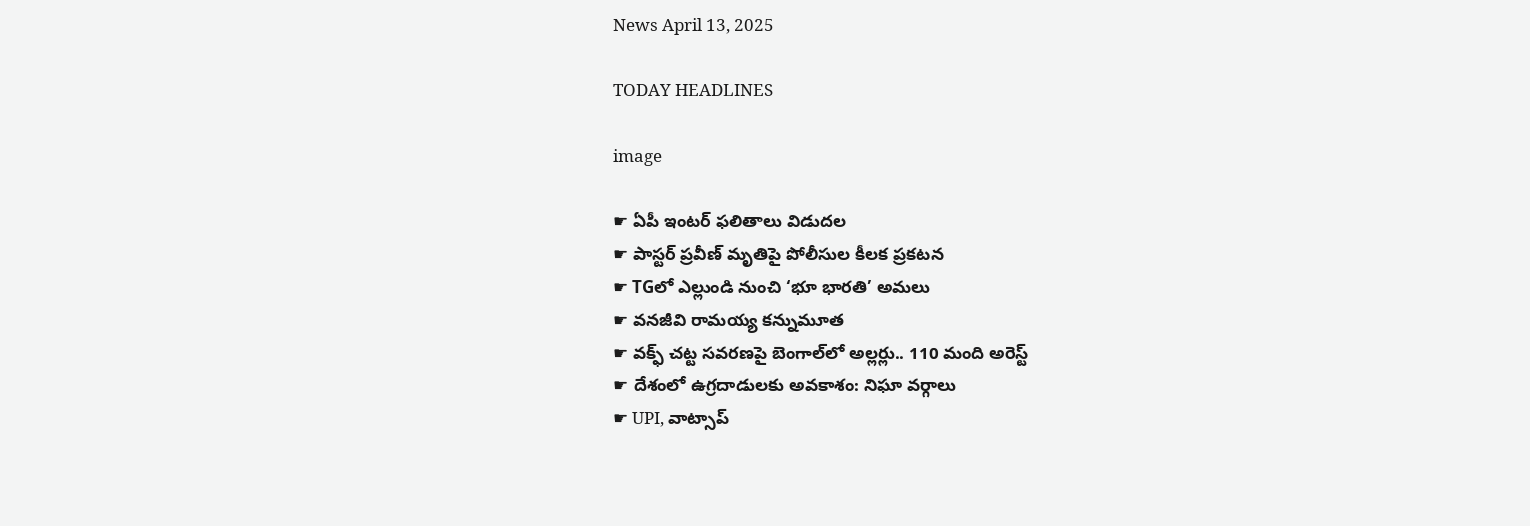News April 13, 2025

TODAY HEADLINES

image

☛ ఏపీ ఇంటర్ ఫలితాలు విడుదల
☛ పాస్టర్ ప్రవీణ్ మృతిపై పోలీసుల కీలక ప్రకటన
☛ TGలో ఎల్లుండి నుంచి ‘భూ భారతి’ అమలు
☛ వనజీవి రామయ్య కన్నుమూత
☛ వక్ఫ్ చట్ట సవరణపై బెంగాల్‌లో అల్లర్లు.. 110 మంది అరెస్ట్
☛ దేశంలో ఉగ్రదాడులకు అవకాశం: నిఘా వర్గాలు
☛ UPI, వాట్సాప్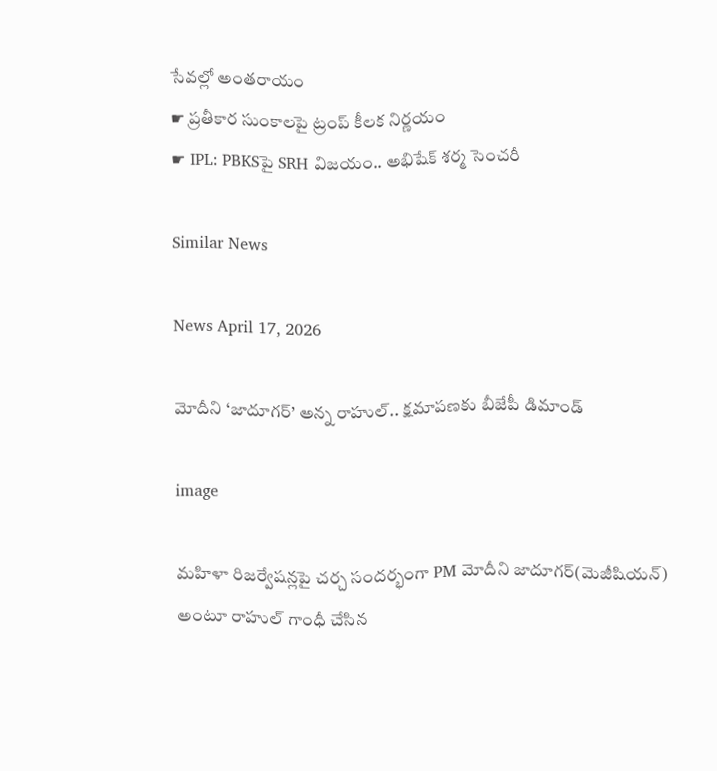సేవల్లో అంతరాయం
☛ ప్రతీకార సుంకాలపై ట్రంప్ కీలక నిర్ణయం
☛ IPL: PBKSపై SRH విజయం.. అభిషేక్ శర్మ సెంచరీ

Similar News

News April 17, 2026

మోదీని ‘జాదూగర్’ అన్న రాహుల్.. క్షమాపణకు బీజేపీ డిమాండ్

image

మహిళా రిజర్వేషన్లపై చర్చ సందర్భంగా PM మోదీని జాదూగర్(మెజీషియన్) అంటూ రాహుల్ గాంధీ చేసిన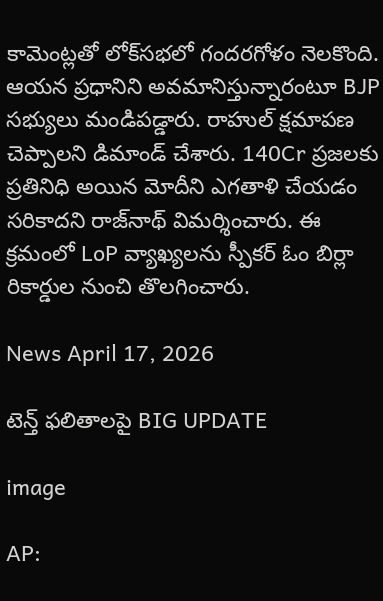కామెంట్లతో లోక్‌సభలో గందరగోళం నెలకొంది. ఆయన ప్రధానిని అవమానిస్తున్నారంటూ BJP సభ్యులు మండిపడ్డారు. రాహుల్ క్షమాపణ చెప్పాలని డిమాండ్ చేశారు. 140Cr ప్రజలకు ప్రతినిధి అయిన మోదీని ఎగతాళి చేయడం సరికాదని రాజ్‌నాథ్ విమర్శించారు. ఈ క్రమంలో LoP వ్యాఖ్యలను స్పీకర్ ఓం బిర్లా రికార్డుల నుంచి తొలగించారు.

News April 17, 2026

టెన్త్ ఫలితాలపై BIG UPDATE

image

AP: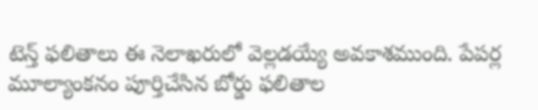టెన్త్ ఫలితాలు ఈ నెలాఖరులో వెల్లడయ్యే అవకాశముంది. పేపర్ల మూల్యాంకనం పూర్తిచేసిన బోర్డు ఫలితాల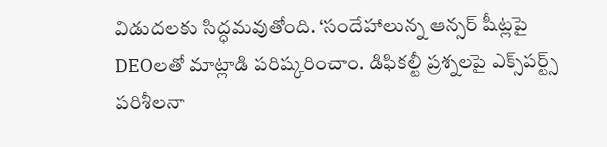విడుదలకు సిద్ధమవుతోంది. ‘సందేహాలున్న ఆన్సర్ షీట్లపై DEOలతో మాట్లాడి పరిష్కరించాం. డిఫికల్టీ ప్రశ్నలపై ఎక్స్‌పర్ట్స్ పరిశీలనా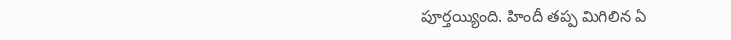పూర్తయ్యింది. హిందీ తప్ప మిగిలిన ఏ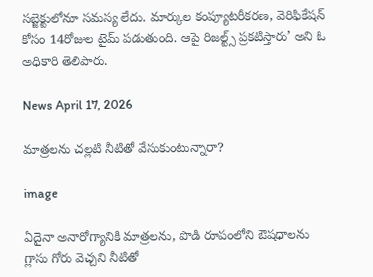సబ్జెక్టులోనూ సమస్య లేదు. మార్కుల కంప్యూటరీకరణ, వెరిఫికేషన్‌ కోసం 14రోజుల టైమ్ పడుతుంది. ఆపై రిజల్ట్స్ ప్రకటిస్తారు’ అని ఓ అధికారి తెలిపారు.

News April 17, 2026

మాత్రలను చల్లటి నీటితో వేసుకుంటున్నారా?

image

ఏదైనా అనారోగ్యానికి మాత్రలను, పొడి రూపంలోని ఔషధాలను గ్లాసు గోరు వెచ్చని నీటితో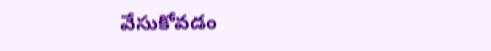వేసుకోవడం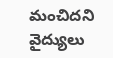మంచిదని వైద్యులు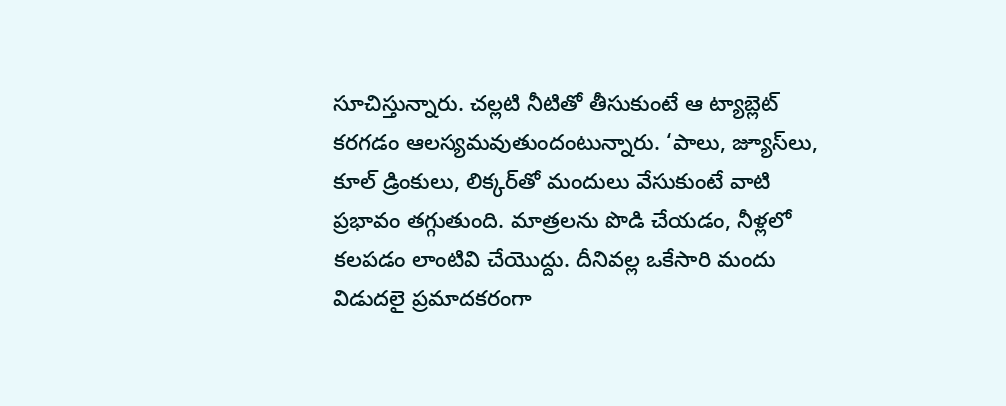సూచిస్తున్నారు. చల్లటి నీటితో తీసుకుంటే ఆ ట్యాబ్లెట్ కరగడం ఆలస్యమవుతుందంటున్నారు. ‘పాలు, జ్యూస్‌లు, కూల్ డ్రింకులు, లిక్కర్‌తో మందులు వేసుకుంటే వాటి ప్రభావం తగ్గుతుంది. మాత్రలను పొడి చేయడం, నీళ్లలో కలపడం లాంటివి చేయొద్దు. దీనివల్ల ఒకేసారి మందు విడుదలై ప్రమాదకరంగా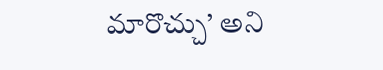మారొచ్చు’ అని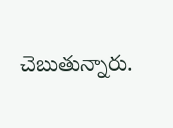చెబుతున్నారు.